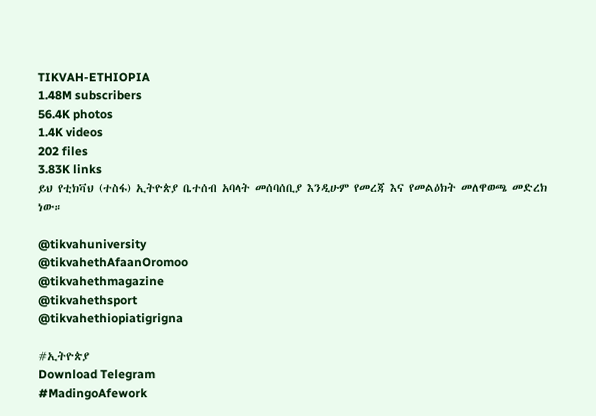TIKVAH-ETHIOPIA
1.48M subscribers
56.4K photos
1.4K videos
202 files
3.83K links
ይህ የቲክቫህ (ተስፋ) ኢትዮጵያ ቤተሰብ አባላት መሰባሰቢያ እንዲሁም የመረጃ እና የመልዕክት መለዋወጫ መድረክ ነው።

@tikvahuniversity
@tikvahethAfaanOromoo
@tikvahethmagazine
@tikvahethsport
@tikvahethiopiatigrigna

#ኢትዮጵያ
Download Telegram
#MadingoAfework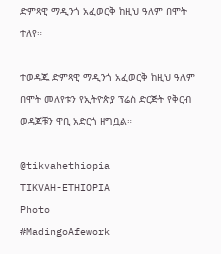ድምጻዊ ማዲንጎ አፈወርቅ ከዚህ ዓለም በሞት ተለየ።

ተወዳጁ ድምጻዊ ማዲንጎ አፈወርቅ ከዚህ ዓለም በሞት መለየቱን የኢትዮጵያ ፕሬስ ድርጅት የቅርብ ወዳጆቹን ዋቢ አድርጎ ዘግቧል።

@tikvahethiopia
TIKVAH-ETHIOPIA
Photo
#MadingoAfework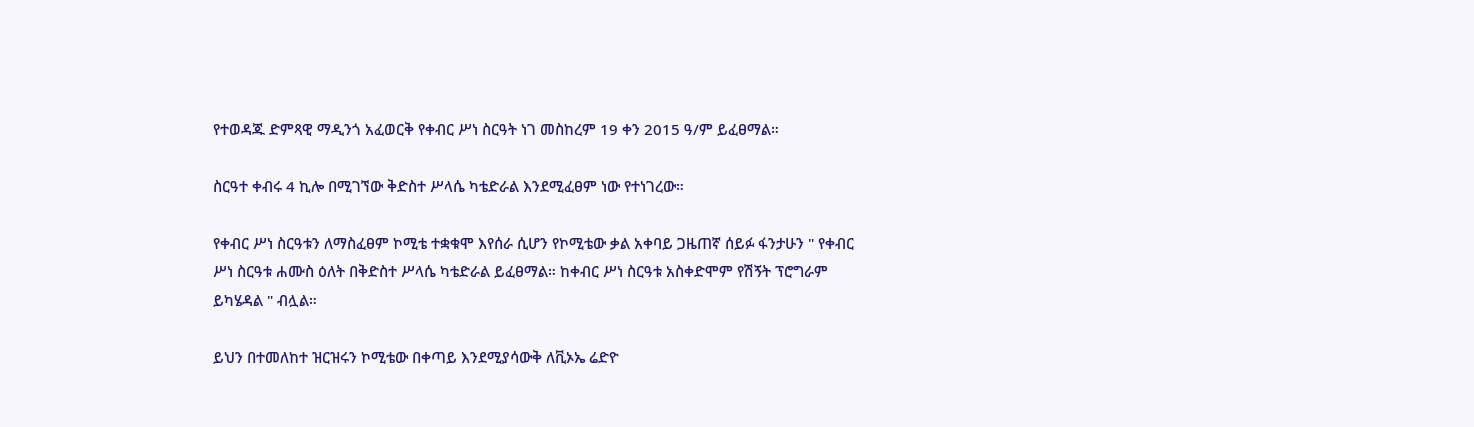የተወዳጁ ድምጻዊ ማዲንጎ አፈወርቅ የቀብር ሥነ ስርዓት ነገ መስከረም 19 ቀን 2015 ዓ/ም ይፈፀማል።

ስርዓተ ቀብሩ 4 ኪሎ በሚገኘው ቅድስተ ሥላሴ ካቴድራል እንደሚፈፀም ነው የተነገረው።

የቀብር ሥነ ስርዓቱን ለማስፈፀም ኮሚቴ ተቋቁሞ እየሰራ ሲሆን የኮሚቴው ቃል አቀባይ ጋዜጠኛ ሰይፉ ፋንታሁን " የቀብር ሥነ ስርዓቱ ሐሙስ ዕለት በቅድስተ ሥላሴ ካቴድራል ይፈፀማል። ከቀብር ሥነ ስርዓቱ አስቀድሞም የሽኝት ፕሮግራም ይካሄዳል " ብሏል።

ይህን በተመለከተ ዝርዝሩን ኮሚቴው በቀጣይ እንደሚያሳውቅ ለቪኦኤ ሬድዮ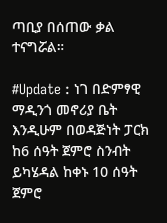ጣቢያ በሰጠው ቃል ተናግሯል።

#Update : ነገ በድምፃዊ ማዲንጎ መኖሪያ ቤት እንዲሁም በወዳጅነት ፓርክ ከ6 ሰዓት ጀምሮ ስንብት ይካሄዳል ከቀኑ 10 ሰዓት ጀምሮ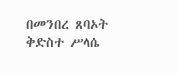በመንበረ ጸባኦት ቅድስተ ሥላሴ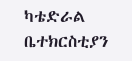ካቴድራል ቤተክርስቲያን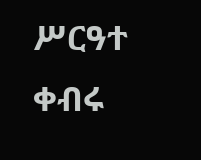ሥርዓተ ቀብሩ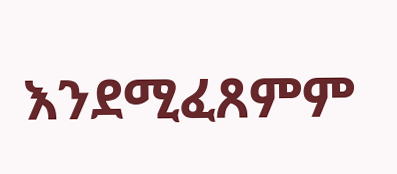እንደሚፈጸምም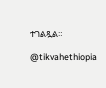ተገልጿል።

@tikvahethiopia